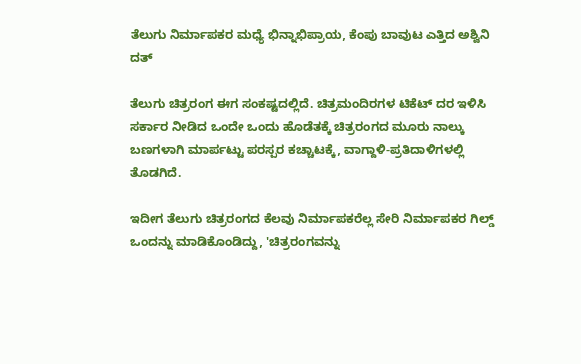ತೆಲುಗು ನಿರ್ಮಾಪಕರ ಮಧ್ಯೆ ಭಿನ್ನಾಭಿಪ್ರಾಯ, ಕೆಂಪು ಬಾವುಟ ಎತ್ತಿದ ಅಶ್ವಿನಿ ದತ್

ತೆಲುಗು ಚಿತ್ರರಂಗ ಈಗ ಸಂಕಷ್ಟದಲ್ಲಿದೆ. ಚಿತ್ರಮಂದಿರಗಳ ಟಿಕೆಟ್ ದರ ಇಳಿಸಿ ಸರ್ಕಾರ ನೀಡಿದ ಒಂದೇ ಒಂದು ಹೊಡೆತಕ್ಕೆ ಚಿತ್ರರಂಗದ ಮೂರು ನಾಲ್ಕು ಬಣಗಳಾಗಿ ಮಾರ್ಪಟ್ಟು ಪರಸ್ಪರ ಕಚ್ಚಾಟಕ್ಕೆ, ವಾಗ್ದಾಳಿ-ಪ್ರತಿದಾಳಿಗಳಲ್ಲಿ ತೊಡಗಿದೆ.

ಇದೀಗ ತೆಲುಗು ಚಿತ್ರರಂಗದ ಕೆಲವು ನಿರ್ಮಾಪಕರೆಲ್ಲ ಸೇರಿ ನಿರ್ಮಾಪಕರ ಗಿಲ್ಡ್ ಒಂದನ್ನು ಮಾಡಿಕೊಂಡಿದ್ದು, 'ಚಿತ್ರರಂಗವನ್ನು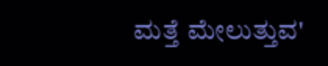ಮತ್ತೆ ಮೇಲುತ್ತುವ'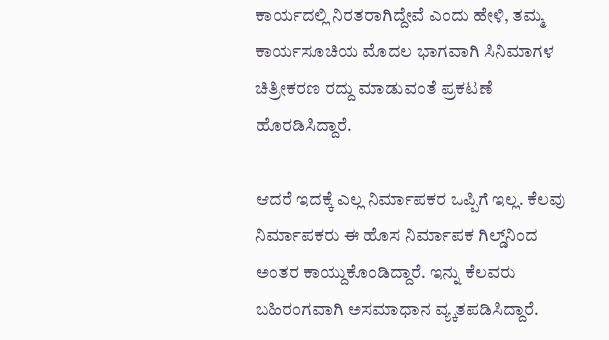ಕಾರ್ಯದಲ್ಲಿ ನಿರತರಾಗಿದ್ದೇವೆ ಎಂದು ಹೇಳಿ, ತಮ್ಮ ಕಾರ್ಯಸೂಚಿಯ ಮೊದಲ ಭಾಗವಾಗಿ ಸಿನಿಮಾಗಳ ಚಿತ್ರೀಕರಣ ರದ್ದು ಮಾಡುವಂತೆ ಪ್ರಕಟಣೆ ಹೊರಡಿಸಿದ್ದಾರೆ.

ಆದರೆ ಇದಕ್ಕೆ ಎಲ್ಲ ನಿರ್ಮಾಪಕರ ಒಪ್ಪಿಗೆ ಇಲ್ಲ. ಕೆಲವು ನಿರ್ಮಾಪಕರು ಈ ಹೊಸ ನಿರ್ಮಾಪಕ ಗಿಲ್ಡ್‌ನಿಂದ ಅಂತರ ಕಾಯ್ದುಕೊಂಡಿದ್ದಾರೆ. ಇನ್ನು ಕೆಲವರು ಬಹಿರಂಗವಾಗಿ ಅಸಮಾಧಾನ ವ್ಯ್ಕತಪಡಿಸಿದ್ದಾರೆ.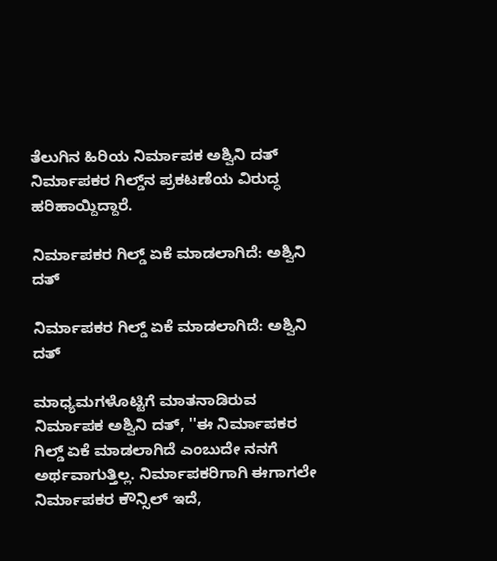ತೆಲುಗಿನ ಹಿರಿಯ ನಿರ್ಮಾಪಕ ಅಶ್ವಿನಿ ದತ್ ನಿರ್ಮಾಪಕರ ಗಿಲ್ಡ್‌ನ ಪ್ರಕಟಣೆಯ ವಿರುದ್ಧ ಹರಿಹಾಯ್ದಿದ್ದಾರೆ.

ನಿರ್ಮಾಪಕರ ಗಿಲ್ಡ್ ಏಕೆ ಮಾಡಲಾಗಿದೆ: ಅಶ್ವಿನಿ ದತ್

ನಿರ್ಮಾಪಕರ ಗಿಲ್ಡ್ ಏಕೆ ಮಾಡಲಾಗಿದೆ: ಅಶ್ವಿನಿ ದತ್

ಮಾಧ್ಯಮಗಳೊಟ್ಟಿಗೆ ಮಾತನಾಡಿರುವ ನಿರ್ಮಾಪಕ ಅಶ್ವಿನಿ ದತ್, ''ಈ ನಿರ್ಮಾಪಕರ ಗಿಲ್ಡ್ ಏಕೆ ಮಾಡಲಾಗಿದೆ ಎಂಬುದೇ ನನಗೆ ಅರ್ಥವಾಗುತ್ತಿಲ್ಲ. ನಿರ್ಮಾಪಕರಿಗಾಗಿ ಈಗಾಗಲೇ ನಿರ್ಮಾಪಕರ ಕೌನ್ಸಿಲ್ ಇದೆ,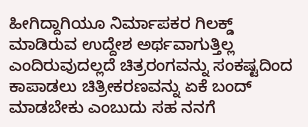ಹೀಗಿದ್ದಾಗಿಯೂ ನಿರ್ಮಾಪಕರ ಗಿಲಕ್ಡ್ ಮಾಡಿರುವ ಉದ್ದೇಶ ಅರ್ಥವಾಗುತ್ತಿಲ್ಲ ಎಂದಿರುವುದಲ್ಲದೆ ಚಿತ್ರರಂಗವನ್ನು ಸಂಕಷ್ಟದಿಂದ ಕಾಪಾಡಲು ಚಿತ್ರೀಕರಣವನ್ನು ಏಕೆ ಬಂದ್ ಮಾಡಬೇಕು ಎಂಬುದು ಸಹ ನನಗೆ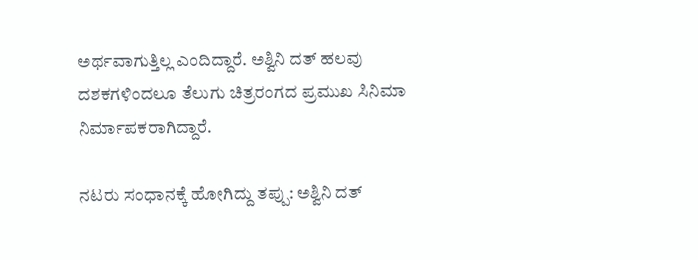ಅರ್ಥವಾಗುತ್ತಿಲ್ಲ ಎಂದಿದ್ದಾರೆ. ಅಶ್ವಿನಿ ದತ್ ಹಲವು ದಶಕಗಳಿಂದಲೂ ತೆಲುಗು ಚಿತ್ರರಂಗದ ಪ್ರಮುಖ ಸಿನಿಮಾ ನಿರ್ಮಾಪಕರಾಗಿದ್ದಾರೆ.

ನಟರು ಸಂಧಾನಕ್ಕೆ ಹೋಗಿದ್ದು ತಪ್ಪು: ಅಶ್ವಿನಿ ದತ್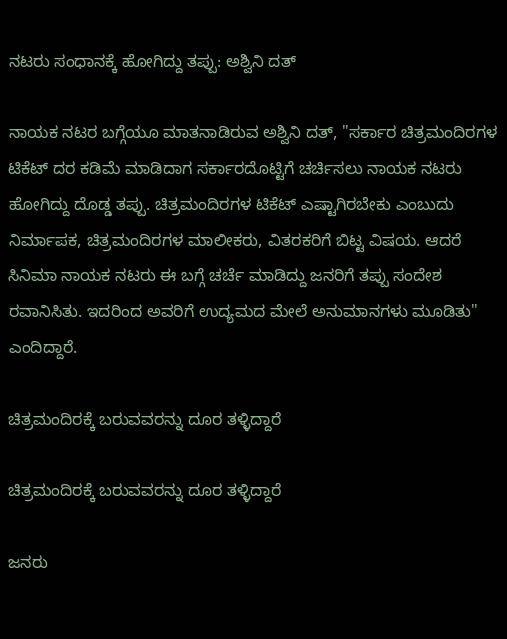ನಟರು ಸಂಧಾನಕ್ಕೆ ಹೋಗಿದ್ದು ತಪ್ಪು: ಅಶ್ವಿನಿ ದತ್

ನಾಯಕ ನಟರ ಬಗ್ಗೆಯೂ ಮಾತನಾಡಿರುವ ಅಶ್ವಿನಿ ದತ್, ''ಸರ್ಕಾರ ಚಿತ್ರಮಂದಿರಗಳ ಟಿಕೆಟ್ ದರ ಕಡಿಮೆ ಮಾಡಿದಾಗ ಸರ್ಕಾರದೊಟ್ಟಿಗೆ ಚರ್ಚಿಸಲು ನಾಯಕ ನಟರು ಹೋಗಿದ್ದು ದೊಡ್ಡ ತಪ್ಪು. ಚಿತ್ರಮಂದಿರಗಳ ಟಿಕೆಟ್ ಎಷ್ಟಾಗಿರಬೇಕು ಎಂಬುದು ನಿರ್ಮಾಪಕ, ಚಿತ್ರಮಂದಿರಗಳ ಮಾಲೀಕರು, ವಿತರಕರಿಗೆ ಬಿಟ್ಟ ವಿಷಯ. ಆದರೆ ಸಿನಿಮಾ ನಾಯಕ ನಟರು ಈ ಬಗ್ಗೆ ಚರ್ಚೆ ಮಾಡಿದ್ದು ಜನರಿಗೆ ತಪ್ಪು ಸಂದೇಶ ರವಾನಿಸಿತು. ಇದರಿಂದ ಅವರಿಗೆ ಉದ್ಯಮದ ಮೇಲೆ ಅನುಮಾನಗಳು ಮೂಡಿತು'' ಎಂದಿದ್ದಾರೆ.

ಚಿತ್ರಮಂದಿರಕ್ಕೆ ಬರುವವರನ್ನು ದೂರ ತಳ್ಳಿದ್ದಾರೆ

ಚಿತ್ರಮಂದಿರಕ್ಕೆ ಬರುವವರನ್ನು ದೂರ ತಳ್ಳಿದ್ದಾರೆ

ಜನರು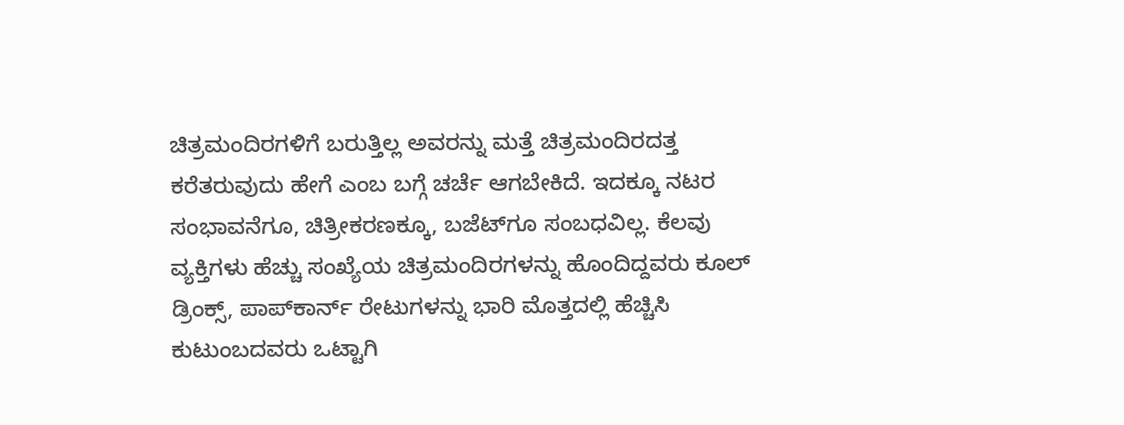ಚಿತ್ರಮಂದಿರಗಳಿಗೆ ಬರುತ್ತಿಲ್ಲ ಅವರನ್ನು ಮತ್ತೆ ಚಿತ್ರಮಂದಿರದತ್ತ ಕರೆತರುವುದು ಹೇಗೆ ಎಂಬ ಬಗ್ಗೆ ಚರ್ಚೆ ಆಗಬೇಕಿದೆ. ಇದಕ್ಕೂ ನಟರ ಸಂಭಾವನೆಗೂ, ಚಿತ್ರೀಕರಣಕ್ಕೂ, ಬಜೆಟ್‌ಗೂ ಸಂಬಧವಿಲ್ಲ. ಕೆಲವು ವ್ಯಕ್ತಿಗಳು ಹೆಚ್ಚು ಸಂಖ್ಯೆಯ ಚಿತ್ರಮಂದಿರಗಳನ್ನು ಹೊಂದಿದ್ದವರು ಕೂಲ್‌ ಡ್ರಿಂಕ್ಸ್‌, ಪಾಪ್‌ಕಾರ್ನ್‌ ರೇಟುಗಳನ್ನು ಭಾರಿ ಮೊತ್ತದಲ್ಲಿ ಹೆಚ್ಚಿಸಿ ಕುಟುಂಬದವರು ಒಟ್ಟಾಗಿ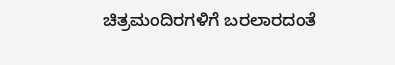ಚಿತ್ರಮಂದಿರಗಳಿಗೆ ಬರಲಾರದಂತೆ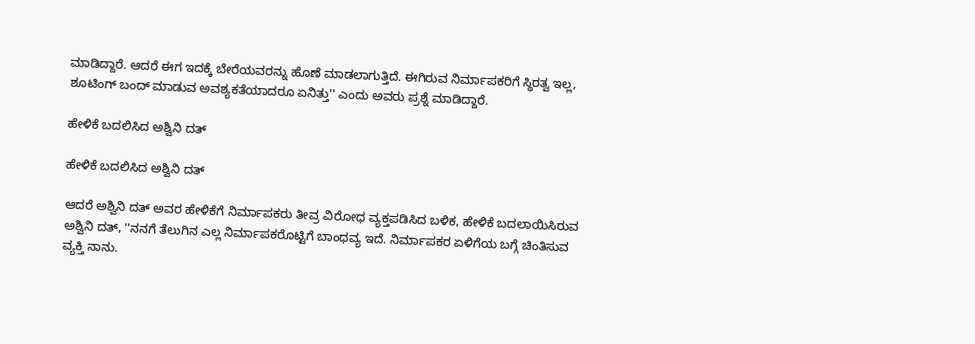ಮಾಡಿದ್ದಾರೆ. ಆದರೆ ಈಗ ಇದಕ್ಕೆ ಬೇರೆಯವರನ್ನು ಹೊಣೆ ಮಾಡಲಾಗುತ್ತಿದೆ. ಈಗಿರುವ ನಿರ್ಮಾಪಕರಿಗೆ ಸ್ಥಿರತ್ವ ಇಲ್ಲ, ಶೂಟಿಂಗ್ ಬಂದ್ ಮಾಡುವ ಅವಶ್ಯಕತೆಯಾದರೂ ಏನಿತ್ತು'' ಎಂದು ಅವರು ಪ್ರಶ್ನೆ ಮಾಡಿದ್ದಾರೆ.

ಹೇಳಿಕೆ ಬದಲಿಸಿದ ಅಶ್ವಿನಿ ದತ್

ಹೇಳಿಕೆ ಬದಲಿಸಿದ ಅಶ್ವಿನಿ ದತ್

ಆದರೆ ಅಶ್ವಿನಿ ದತ್ ಅವರ ಹೇಳಿಕೆಗೆ ನಿರ್ಮಾಪಕರು ತೀವ್ರ ವಿರೋಧ ವ್ಯಕ್ತಪಡಿಸಿದ ಬಳಿಕ, ಹೇಳಿಕೆ ಬದಲಾಯಿಸಿರುವ ಅಶ್ವಿನಿ ದತ್, ''ನನಗೆ ತೆಲುಗಿನ ಎಲ್ಲ ನಿರ್ಮಾಪಕರೊಟ್ಟಿಗೆ ಬಾಂಧವ್ಯ ಇದೆ. ನಿರ್ಮಾಪಕರ ಏಳಿಗೆಯ ಬಗ್ಗೆ ಚಿಂತಿಸುವ ವ್ಯಕ್ತಿ ನಾನು.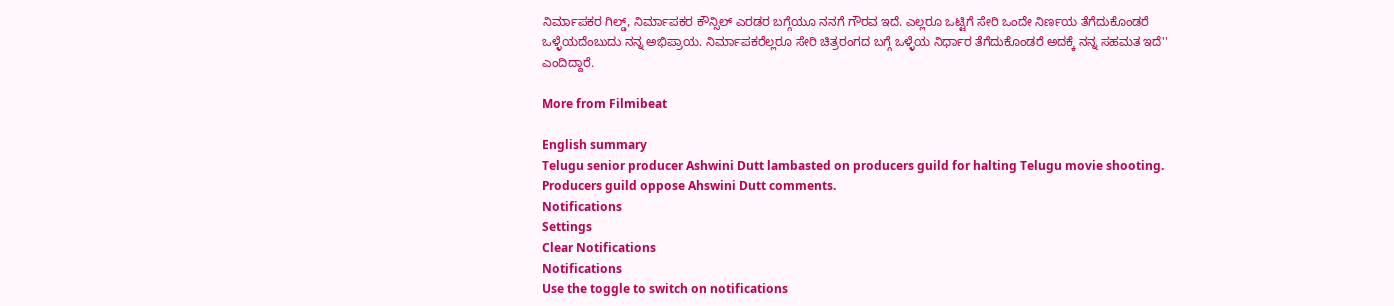ನಿರ್ಮಾಪಕರ ಗಿಲ್ಡ್, ನಿರ್ಮಾಪಕರ ಕೌನ್ಸಿಲ್ ಎರಡರ ಬಗ್ಗೆಯೂ ನನಗೆ ಗೌರವ ಇದೆ. ಎಲ್ಲರೂ ಒಟ್ಟಿಗೆ ಸೇರಿ ಒಂದೇ ನಿರ್ಣಯ ತೆಗೆದುಕೊಂಡರೆ ಒಳ್ಳೆಯದೆಂಬುದು ನನ್ನ ಅಭಿಪ್ರಾಯ. ನಿರ್ಮಾಪಕರೆಲ್ಲರೂ ಸೇರಿ ಚಿತ್ರರಂಗದ ಬಗ್ಗೆ ಒಳ್ಳೆಯ ನಿರ್ಧಾರ ತೆಗೆದುಕೊಂಡರೆ ಅದಕ್ಕೆ ನನ್ನ ಸಹಮತ ಇದೆ'' ಎಂದಿದ್ದಾರೆ.

More from Filmibeat

English summary
Telugu senior producer Ashwini Dutt lambasted on producers guild for halting Telugu movie shooting. Producers guild oppose Ahswini Dutt comments.
Notifications
Settings
Clear Notifications
Notifications
Use the toggle to switch on notifications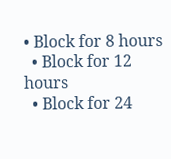• Block for 8 hours
  • Block for 12 hours
  • Block for 24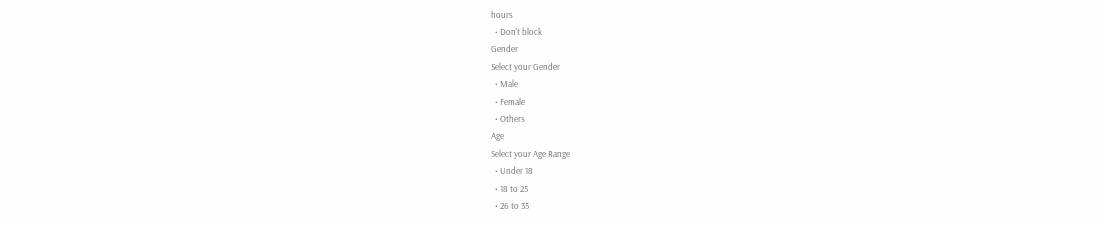hours
  • Don't block
Gender
Select your Gender
  • Male
  • Female
  • Others
Age
Select your Age Range
  • Under 18
  • 18 to 25
  • 26 to 35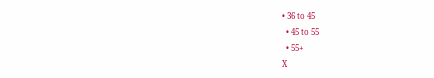• 36 to 45
  • 45 to 55
  • 55+
X